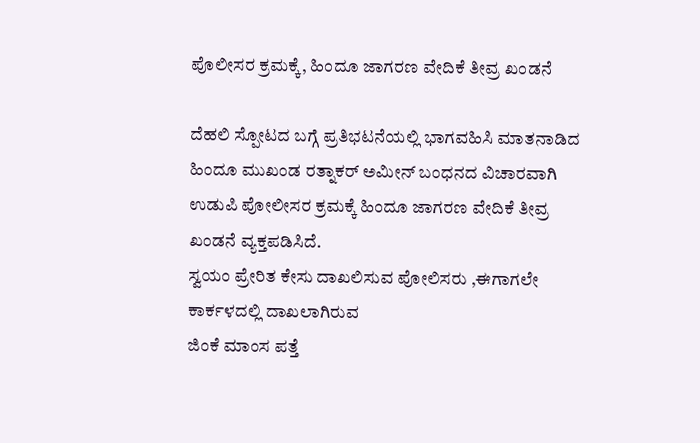ಪೊಲೀಸರ ಕ್ರಮಕ್ಕೆ, ಹಿಂದೂ ಜಾಗರಣ ವೇದಿಕೆ ತೀವ್ರ ಖಂಡನೆ

ದೆಹಲಿ ಸ್ಪೋಟದ ಬಗ್ಗೆ ಪ್ರತಿಭಟನೆಯಲ್ಲಿ ಭಾಗವಹಿಸಿ ಮಾತನಾಡಿದ ಹಿಂದೂ ಮುಖಂಡ ರತ್ನಾಕರ್ ಅಮೀನ್ ಬಂಧನದ ವಿಚಾರವಾಗಿ ಉಡುಪಿ ಪೋಲೀಸರ ಕ್ರಮಕ್ಕೆ ಹಿಂದೂ ಜಾಗರಣ ವೇದಿಕೆ ತೀವ್ರ ಖಂಡನೆ ವ್ಯಕ್ತಪಡಿಸಿದೆ.
ಸ್ವಯಂ ಪ್ರೇರಿತ ಕೇಸು ದಾಖಲಿಸುವ ಪೋಲಿಸರು ,ಈಗಾಗಲೇ ಕಾರ್ಕಳದಲ್ಲಿ ದಾಖಲಾಗಿರುವ
ಜಿಂಕೆ ಮಾಂಸ ಪತ್ತೆ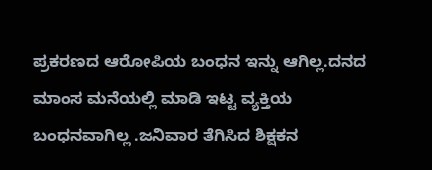ಪ್ರಕರಣದ ಆರೋಪಿಯ ಬಂಧನ ಇನ್ನು ಆಗಿಲ್ಲ.ದನದ ಮಾಂಸ ಮನೆಯಲ್ಲಿ ಮಾಡಿ ಇಟ್ಟ ವ್ಯಕ್ತಿಯ ಬಂಧನವಾಗಿಲ್ಲ .ಜನಿವಾರ ತೆಗಿಸಿದ ಶಿಕ್ಷಕನ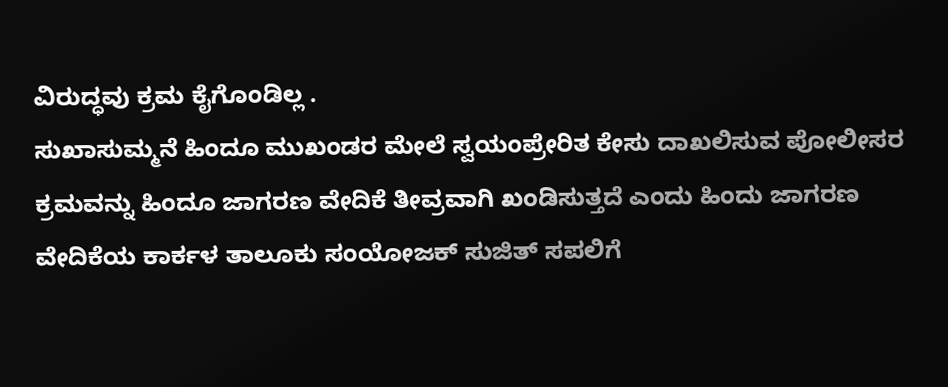ವಿರುದ್ಧವು ಕ್ರಮ ಕೈಗೊಂಡಿಲ್ಲ .
ಸುಖಾಸುಮ್ಮನೆ ಹಿಂದೂ ಮುಖಂಡರ ಮೇಲೆ ಸ್ವಯಂಪ್ರೇರಿತ ಕೇಸು ದಾಖಲಿಸುವ ಪೋಲೀಸರ ಕ್ರಮವನ್ನು ಹಿಂದೂ ಜಾಗರಣ ವೇದಿಕೆ ತೀವ್ರವಾಗಿ ಖಂಡಿಸುತ್ತದೆ ಎಂದು ಹಿಂದು ಜಾಗರಣ ವೇದಿಕೆಯ ಕಾರ್ಕಳ ತಾಲೂಕು ಸಂಯೋಜಕ್ ಸುಜಿತ್ ಸಪಲಿಗೆ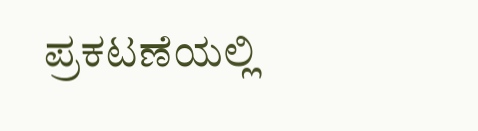ಪ್ರಕಟಣೆಯಲ್ಲಿ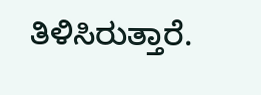ತಿಳಿಸಿರುತ್ತಾರೆ.